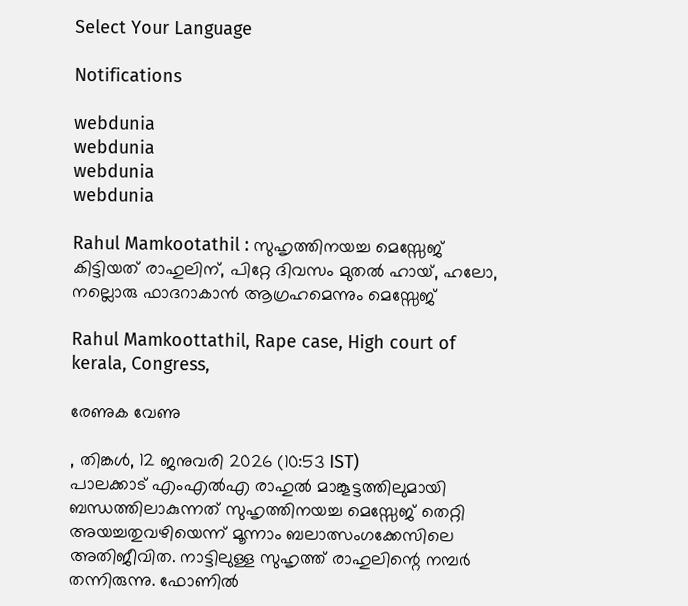Select Your Language

Notifications

webdunia
webdunia
webdunia
webdunia

Rahul Mamkootathil : സുഹൃത്തിനയച്ച മെസ്സേജ് കിട്ടിയത് രാഹുലിന്, പിറ്റേ ദിവസം മുതൽ ഹായ്, ഹലോ, നല്ലൊരു ഫാദറാകാൻ ആഗ്രഹമെന്നും മെസ്സേജ്

Rahul Mamkoottathil, Rape case, High court of kerala, Congress,

രേണുക വേണു

, തിങ്കള്‍, 12 ജനുവരി 2026 (10:53 IST)
പാലക്കാട് എംഎല്‍എ രാഹുല്‍ മാങ്കൂട്ടത്തിലുമായി ബന്ധത്തിലാകുന്നത് സുഹൃത്തിനയച്ച മെസ്സേജ് തെറ്റി അയച്ചതുവഴിയെന്ന് മൂന്നാം ബലാത്സംഗക്കേസിലെ അതിജീവിത. നാട്ടിലുള്ള സുഹൃത്ത് രാഹുലിന്റെ നമ്പര്‍ തന്നിരുന്നു. ഫോണില്‍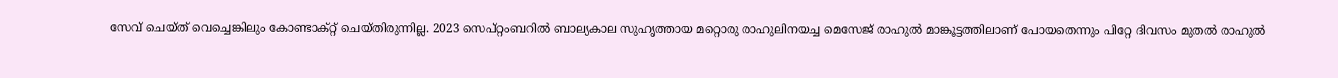സേവ് ചെയ്ത് വെച്ചെങ്കിലും കോണ്ടാക്റ്റ് ചെയ്തിരുന്നില്ല. 2023 സെപ്റ്റംബറില്‍ ബാല്യകാല സുഹൃത്തായ മറ്റൊരു രാഹുലിനയച്ച മെസേജ് രാഹുല്‍ മാങ്കൂട്ടത്തിലാണ് പോയതെന്നും പിറ്റേ ദിവസം മുതല്‍ രാഹുല്‍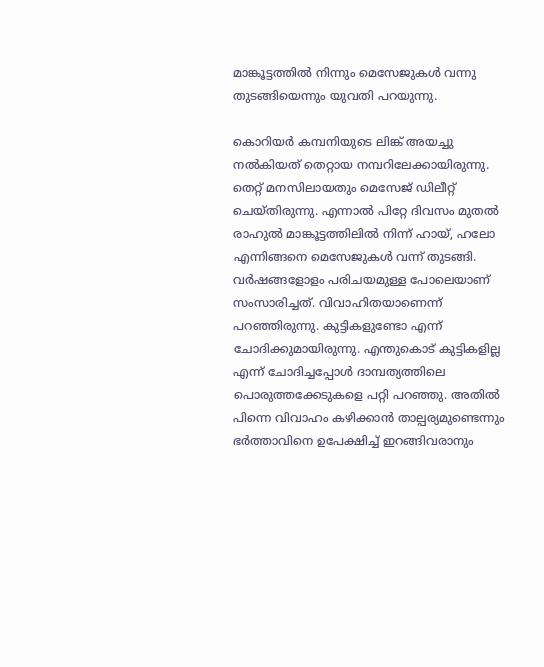മാങ്കൂട്ടത്തില്‍ നിന്നും മെസേജുകള്‍ വന്നു തുടങ്ങിയെന്നും യുവതി പറയുന്നു.

കൊറിയര്‍ കമ്പനിയുടെ ലിങ്ക് അയച്ചു നല്‍കിയത് തെറ്റായ നമ്പറിലേക്കായിരുന്നു.  തെറ്റ് മനസിലായതും മെസേജ് ഡിലീറ്റ് ചെയ്തിരുന്നു. എന്നാല്‍ പിറ്റേ ദിവസം മുതല്‍ രാഹുല്‍ മാങ്കൂട്ടത്തിലില്‍ നിന്ന് ഹായ്, ഹലോ എന്നിങ്ങനെ മെസേജുകള്‍ വന്ന് തുടങ്ങി. വര്‍ഷങ്ങളോളം പരിചയമുള്ള പോലെയാണ് സംസാരിച്ചത്. വിവാഹിതയാണെന്ന് പറഞ്ഞിരുന്നു. കുട്ടികളുണ്ടോ എന്ന് ചോദിക്കുമായിരുന്നു. എന്തുകൊട് കുട്ടികളില്ല എന്ന് ചോദിച്ചപ്പോള്‍ ദാമ്പത്യത്തിലെ പൊരുത്തക്കേടുകളെ പറ്റി പറഞ്ഞു. അതില്‍ പിന്നെ വിവാഹം കഴിക്കാന്‍ താല്പര്യമുണ്ടെന്നും ഭര്‍ത്താവിനെ ഉപേക്ഷിച്ച് ഇറങ്ങിവരാനും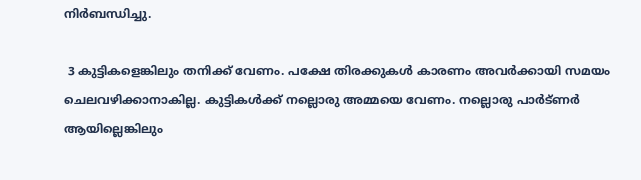നിര്‍ബന്ധിച്ചു.

 3 കുട്ടികളെങ്കിലും തനിക്ക് വേണം. പക്ഷേ തിരക്കുകള്‍ കാരണം അവര്‍ക്കായി സമയം ചെലവഴിക്കാനാകില്ല. കുട്ടികള്‍ക്ക് നല്ലൊരു അമ്മയെ വേണം. നല്ലൊരു പാര്‍ട്ണര്‍ ആയില്ലെങ്കിലും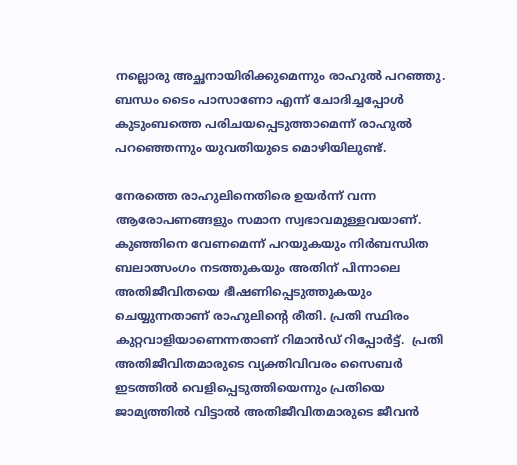നല്ലൊരു അച്ഛനായിരിക്കുമെന്നും രാഹുല്‍ പറഞ്ഞു. ബന്ധം ടൈം പാസാണോ എന്ന് ചോദിച്ചപ്പോള്‍ കുടുംബത്തെ പരിചയപ്പെടുത്താമെന്ന് രാഹുല്‍ പറഞ്ഞെന്നും യുവതിയുടെ മൊഴിയിലുണ്ട്.

നേരത്തെ രാഹുലിനെതിരെ ഉയര്‍ന്ന് വന്ന ആരോപണങ്ങളും സമാന സ്വഭാവമുള്ളവയാണ്. കുഞ്ഞിനെ വേണമെന്ന് പറയുകയും നിര്‍ബന്ധിത ബലാത്സംഗം നടത്തുകയും അതിന് പിന്നാലെ അതിജീവിതയെ ഭീഷണിപ്പെടുത്തുകയും ചെയ്യുന്നതാണ് രാഹുലിന്റെ രീതി. പ്രതി സ്ഥിരം കുറ്റവാളിയാണെന്നതാണ് റിമാന്‍ഡ് റിപ്പോര്‍ട്ട്.  പ്രതി അതിജീവിതമാരുടെ വ്യക്തിവിവരം സൈബര്‍ ഇടത്തില്‍ വെളിപ്പെടുത്തിയെന്നും പ്രതിയെ ജാമ്യത്തില്‍ വിട്ടാല്‍ അതിജീവിതമാരുടെ ജീവന്‍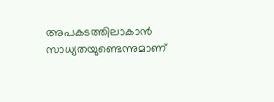അപകടത്തിലാകാന്‍ സാധ്യതയുണ്ടെന്നുമാണ്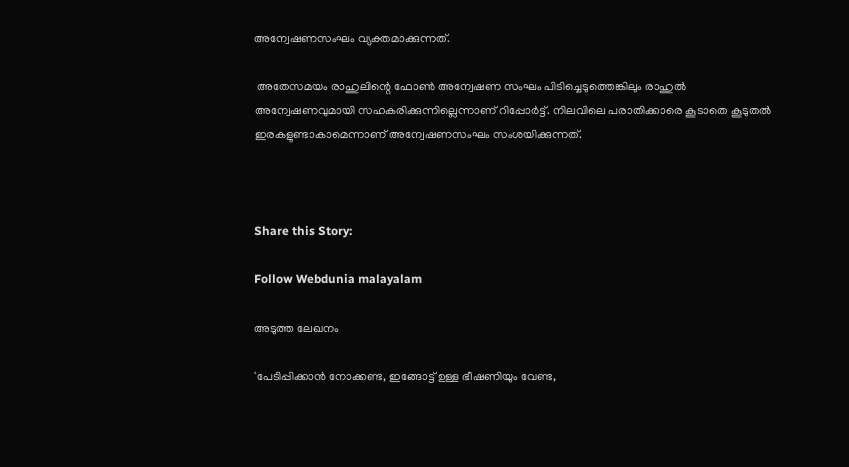അന്വേഷണസംഘം വ്യക്തമാക്കുന്നത്.

 അതേസമയം രാഹുലിന്റെ ഫോണ്‍ അന്വേഷണ സംഘം പിടിച്ചെടുത്തെങ്കിലും രാഹുല്‍ അന്വേഷണവുമായി സഹകരിക്കുന്നില്ലെന്നാണ് റിപ്പോര്‍ട്ട്. നിലവിലെ പരാതിക്കാരെ കൂടാതെ കൂടുതല്‍ ഇരകളുണ്ടാകാമെന്നാണ് അന്വേഷണസംഘം സംശയിക്കുന്നത്.



Share this Story:

Follow Webdunia malayalam

അടുത്ത ലേഖനം

'പേടിപ്പിക്കാൻ നോക്കണ്ട, ഇങ്ങോട്ട് ഉള്ള ഭീഷണിയും വേണ്ട,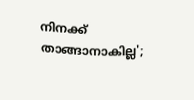നിനക്ക് താങ്ങാനാകില്ല';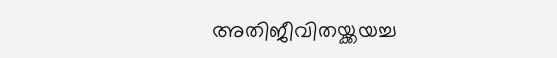അതിജീവിതയ്ക്കയച്ച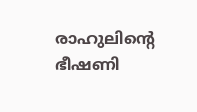രാഹുലിൻ്റെ ഭീഷണി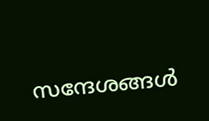സന്ദേശങ്ങൾ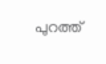പുറത്ത്